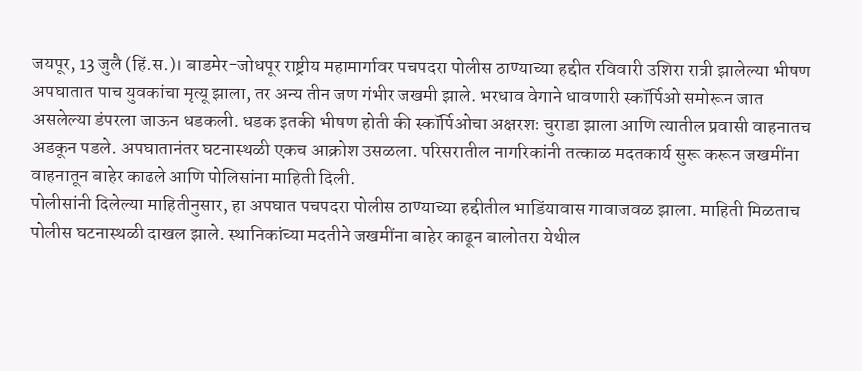जयपूर, 13 जुलै (हिं.स.)। बाडमेर-जोधपूर राष्ट्रीय महामार्गावर पचपदरा पोलीस ठाण्याच्या हद्दीत रविवारी उशिरा रात्री झालेल्या भीषण अपघातात पाच युवकांचा मृत्यू झाला, तर अन्य तीन जण गंभीर जखमी झाले. भरधाव वेगाने धावणारी स्कॉर्पिओ समोरून जात असलेल्या डंपरला जाऊन धडकली. धडक इतकी भीषण होती की स्कॉर्पिओचा अक्षरशः चुराडा झाला आणि त्यातील प्रवासी वाहनातच अडकून पडले. अपघातानंतर घटनास्थळी एकच आक्रोश उसळला. परिसरातील नागरिकांनी तत्काळ मदतकार्य सुरू करून जखमींना वाहनातून बाहेर काढले आणि पोलिसांना माहिती दिली.
पोलीसांनी दिलेल्या माहितीनुसार, हा अपघात पचपदरा पोलीस ठाण्याच्या हद्दीतील भाडिंयावास गावाजवळ झाला. माहिती मिळताच पोलीस घटनास्थळी दाखल झाले. स्थानिकांच्या मदतीने जखमींना बाहेर काढून बालोतरा येथील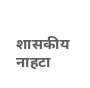शासकीय नाहटा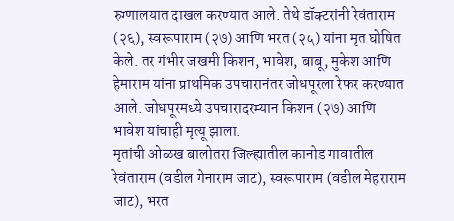रुग्णालयात दाखल करण्यात आले. तेथे डॉक्टरांनी रेवंताराम (२६), स्वरूपाराम (२७) आणि भरत (२५) यांना मृत घोषित केले. तर गंभीर जखमी किशन, भावेश, बाबू, मुकेश आणि हेमाराम यांना प्राथमिक उपचारानंतर जोधपूरला रेफर करण्यात आले. जोधपूरमध्ये उपचारादरम्यान किशन (२७) आणि भावेश यांचाही मृत्यू झाला.
मृतांची ओळख बालोतरा जिल्ह्यातील कानोड गावातील रेवंताराम (वडील गेनाराम जाट), स्वरूपाराम (वडील मेहराराम जाट), भरत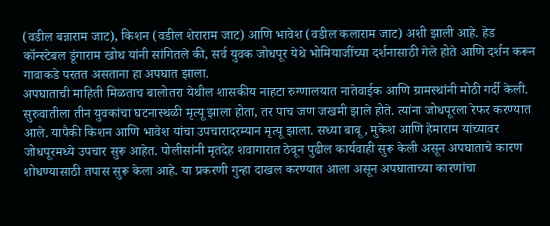(वडील बन्नाराम जाट), किशन (वडील शेराराम जाट) आणि भावेश (वडील कलाराम जाट) अशी झाली आहे. हेड कॉन्स्टेबल डूंगाराम खोथ यांनी सांगितले की, सर्व युवक जोधपूर येथे भोमियाजींच्या दर्शनासाठी गेले होते आणि दर्शन करून गावाकडे परतत असताना हा अपघात झाला.
अपघाताची माहिती मिळताच बालोतरा येथील शासकीय नाहटा रुग्णालयात नातेवाईक आणि ग्रामस्थांनी मोठी गर्दी केली. सुरुवातीला तीन युवकांचा घटनास्थळी मृत्यू झाला होता, तर पाच जण जखमी झाले होते. त्यांना जोधपूरला रेफर करण्यात आले. यापैकी किशन आणि भावेश यांचा उपचारादरम्यान मृत्यू झाला. सध्या बाबू, मुकेश आणि हेमाराम यांच्यावर जोधपूरमध्ये उपचार सुरू आहेत. पोलीसांनी मृतदेह शवागारात ठेवून पुढील कार्यवाही सुरू केली असून अपघाताचे कारण शोधण्यासाठी तपास सुरू केला आहे. या प्रकरणी गुन्हा दाखल करण्यात आला असून अपघाताच्या कारणांचा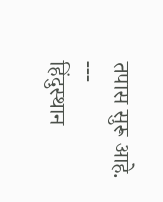तपास सुरू आहे.
---
हिंदुस्थान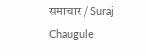समाचार / Suraj Chaugule